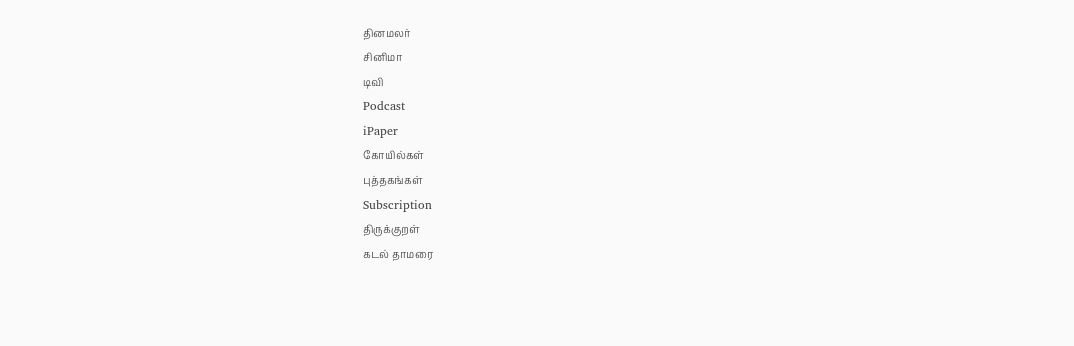தினமலர்
சினிமா
டிவி
Podcast
iPaper
கோயில்கள்
புத்தகங்கள்
Subscription
திருக்குறள்
கடல் தாமரை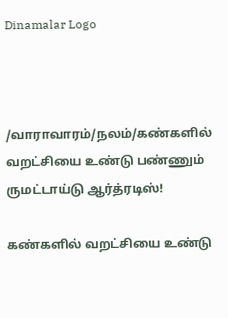Dinamalar Logo



/வாராவாரம்/நலம்/கண்களில் வறட்சியை உண்டு பண்ணும் ருமட்டாய்டு ஆர்த்ரடிஸ்!

கண்களில் வறட்சியை உண்டு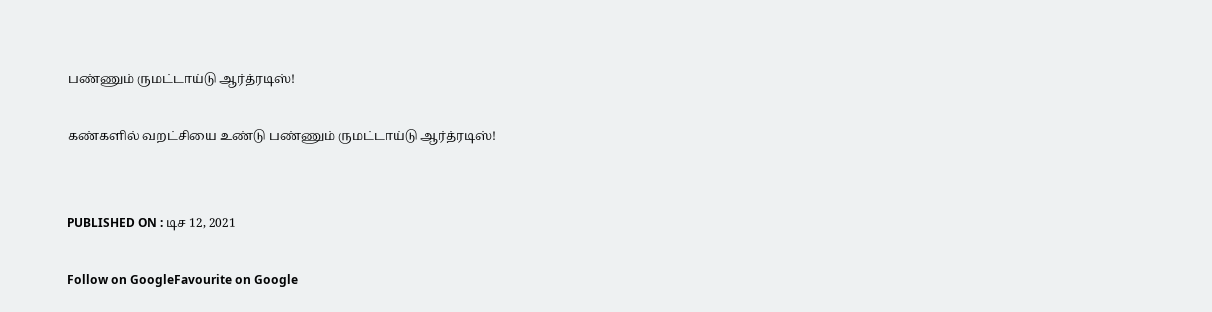பண்ணும் ருமட்டாய்டு ஆர்த்ரடிஸ்!

கண்களில் வறட்சியை உண்டு பண்ணும் ருமட்டாய்டு ஆர்த்ரடிஸ்!


PUBLISHED ON : டிச 12, 2021

Follow on GoogleFavourite on Google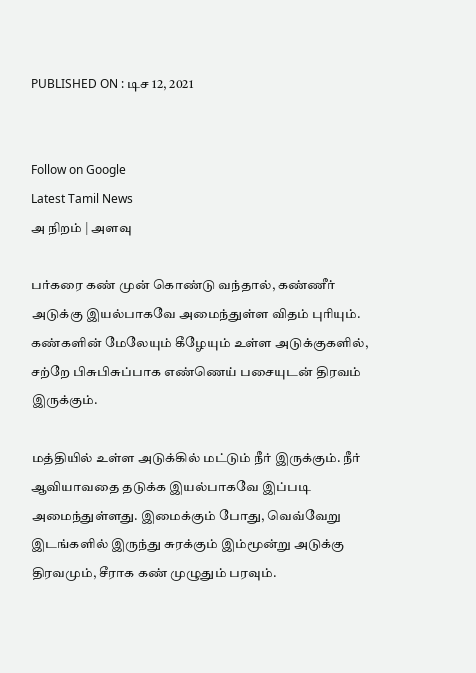PUBLISHED ON : டிச 12, 2021


Follow on Google
Latest Tamil News
அ நிறம் | அளவு

பர்கரை கண் முன் கொண்டு வந்தால், கண்ணீர் அடுக்கு இயல்பாகவே அமைந்துள்ள விதம் புரியும். கண்களின் மேலேயும் கீழேயும் உள்ள அடுக்குகளில், சற்றே பிசுபிசுப்பாக எண்ணெய் பசையுடன் திரவம் இருக்கும்.

மத்தியில் உள்ள அடுக்கில் மட்டும் நீர் இருக்கும். நீர் ஆவியாவதை தடுக்க இயல்பாகவே இப்படி அமைந்துள்ளது. இமைக்கும் போது, வெவ்வேறு இடங்களில் இருந்து சுரக்கும் இம்மூன்று அடுக்கு திரவமும், சீராக கண் முழுதும் பரவும்.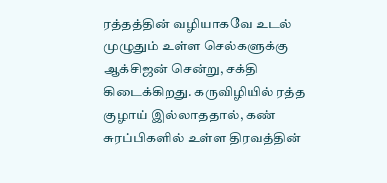ரத்தத்தின் வழியாகவே உடல் முழுதும் உள்ள செல்களுக்கு ஆக்சிஜன் சென்று, சக்தி கிடைக்கிறது. கருவிழியில் ரத்த குழாய் இல்லாததால், கண் சுரப்பிகளில் உள்ள திரவத்தின்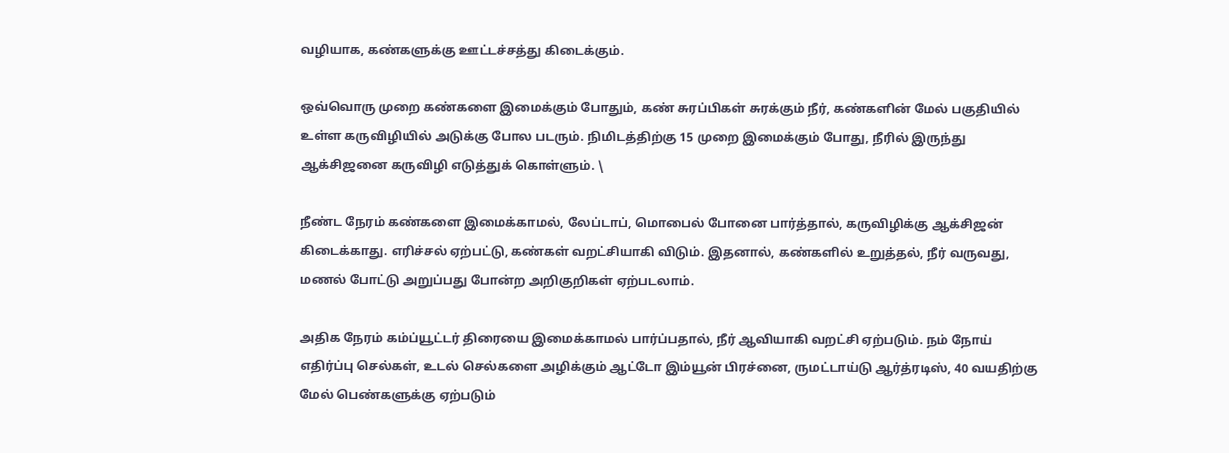வழியாக, கண்களுக்கு ஊட்டச்சத்து கிடைக்கும்.

ஒவ்வொரு முறை கண்களை இமைக்கும் போதும், கண் சுரப்பிகள் சுரக்கும் நீர், கண்களின் மேல் பகுதியில் உள்ள கருவிழியில் அடுக்கு போல படரும். நிமிடத்திற்கு 15 முறை இமைக்கும் போது, நீரில் இருந்து ஆக்சிஜனை கருவிழி எடுத்துக் கொள்ளும். \

நீண்ட நேரம் கண்களை இமைக்காமல், லேப்டாப், மொபைல் போனை பார்த்தால், கருவிழிக்கு ஆக்சிஜன் கிடைக்காது. எரிச்சல் ஏற்பட்டு, கண்கள் வறட்சியாகி விடும். இதனால், கண்களில் உறுத்தல், நீர் வருவது, மணல் போட்டு அறுப்பது போன்ற அறிகுறிகள் ஏற்படலாம்.

அதிக நேரம் கம்ப்யூட்டர் திரையை இமைக்காமல் பார்ப்பதால், நீர் ஆவியாகி வறட்சி ஏற்படும். நம் நோய் எதிர்ப்பு செல்கள், உடல் செல்களை அழிக்கும் ஆட்டோ இம்யூன் பிரச்னை, ருமட்டாய்டு ஆர்த்ரடிஸ், 40 வயதிற்கு மேல் பெண்களுக்கு ஏற்படும்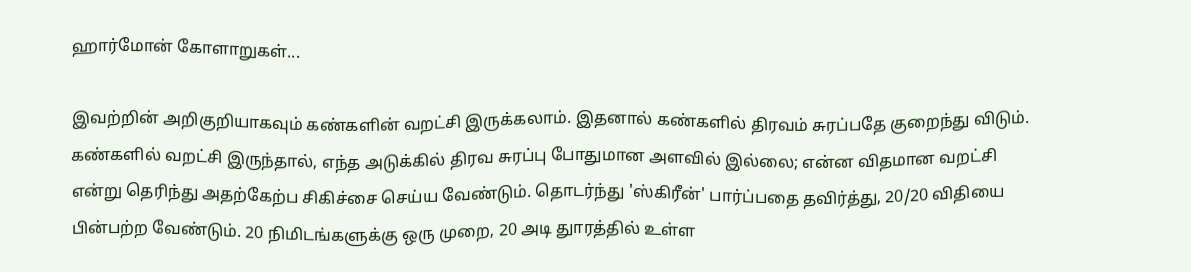ஹார்மோன் கோளாறுகள்...

இவற்றின் அறிகுறியாகவும் கண்களின் வறட்சி இருக்கலாம். இதனால் கண்களில் திரவம் சுரப்பதே குறைந்து விடும். கண்களில் வறட்சி இருந்தால், எந்த அடுக்கில் திரவ சுரப்பு போதுமான அளவில் இல்லை; என்ன விதமான வறட்சி என்று தெரிந்து அதற்கேற்ப சிகிச்சை செய்ய வேண்டும். தொடர்ந்து 'ஸ்கிரீன்' பார்ப்பதை தவிர்த்து, 20/20 விதியை பின்பற்ற வேண்டும். 20 நிமிடங்களுக்கு ஒரு முறை, 20 அடி துாரத்தில் உள்ள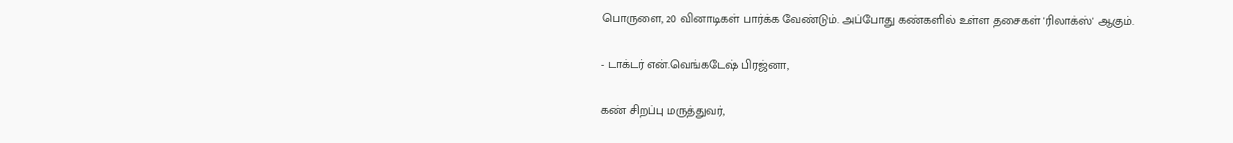பொருளை, 20 வினாடிகள் பார்க்க வேண்டும். அப்போது கண்களில் உள்ள தசைகள் 'ரிலாக்ஸ்' ஆகும்.

- டாக்டர் என்.வெங்கடேஷ் பிரஜ்னா,

கண் சிறப்பு மருத்துவர்,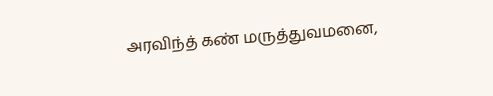அரவிந்த் கண் மருத்துவமனை,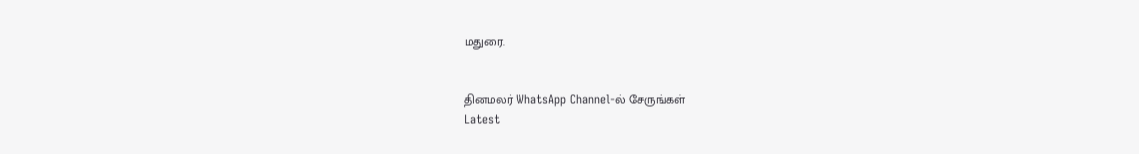மதுரை.


தினமலர் WhatsApp Channel-ல் சேருங்கள்
Latest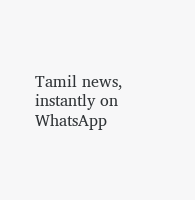Tamil news, instantly on WhatsApp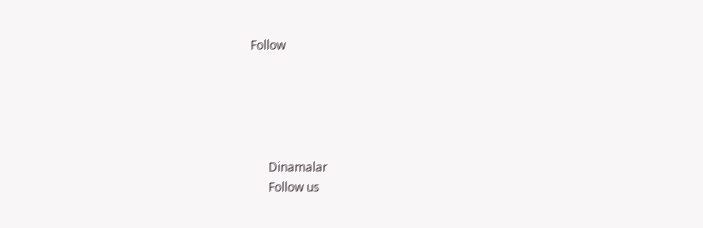Follow





      Dinamalar
      Follow us